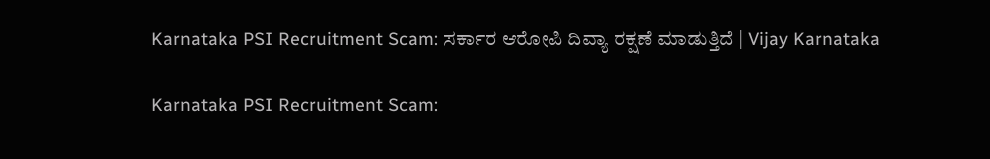Karnataka PSI Recruitment Scam: ಸರ್ಕಾರ ಆರೋಪಿ ದಿವ್ಯಾ ರಕ್ಷಣೆ ಮಾಡುತ್ತಿದೆ | Vijay Karnataka

Karnataka PSI Recruitment Scam: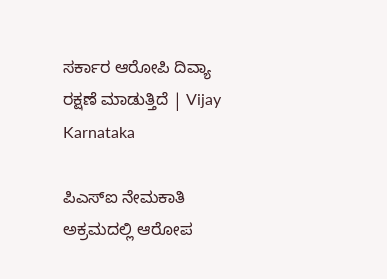ಸರ್ಕಾರ ಆರೋಪಿ ದಿವ್ಯಾ ರಕ್ಷಣೆ ಮಾಡುತ್ತಿದೆ | Vijay Karnataka

ಪಿಎಸ್‌ಐ ನೇಮಕಾತಿ ಅಕ್ರಮದಲ್ಲಿ ಆರೋಪ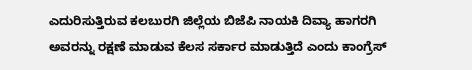ಎದುರಿಸುತ್ತಿರುವ ಕಲಬುರಗಿ ಜಿಲ್ಲೆಯ ಬಿಜೆಪಿ ನಾಯಕಿ ದಿವ್ಯಾ ಹಾಗರಗಿ ಅವರನ್ನು ರಕ್ಷಣೆ ಮಾಡುವ ಕೆಲಸ ಸರ್ಕಾರ ಮಾಡುತ್ತಿದೆ ಎಂದು ಕಾಂಗ್ರೆಸ್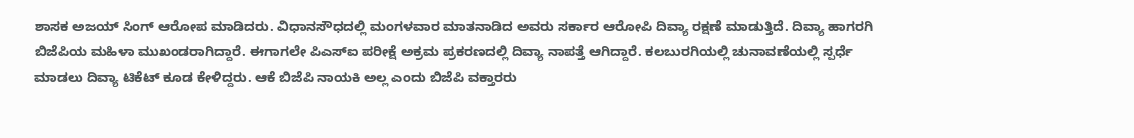ಶಾಸಕ ಅಜಯ್ ಸಿಂಗ್ ಆರೋಪ ಮಾಡಿದರು. ವಿಧಾನಸೌಧದಲ್ಲಿ ಮಂಗಳವಾರ ಮಾತನಾಡಿದ ಅವರು ಸರ್ಕಾರ ಆರೋಪಿ ದಿವ್ಯಾ ರಕ್ಷಣೆ ಮಾಡುತ್ತಿದೆ. ದಿವ್ಯಾ ಹಾಗರಗಿ ಬಿಜೆಪಿಯ ಮಹಿಳಾ ಮುಖಂಡರಾಗಿದ್ದಾರೆ. ಈಗಾಗಲೇ ಪಿಎಸ್‌ಐ ಪರೀಕ್ಷೆ ಅಕ್ರಮ ಪ್ರಕರಣದಲ್ಲಿ ದಿವ್ಯಾ ನಾಪತ್ತೆ ಆಗಿದ್ದಾರೆ. ಕಲಬುರಗಿಯಲ್ಲಿ ಚುನಾವಣೆಯಲ್ಲಿ ಸ್ಪರ್ಧೆ ಮಾಡಲು ದಿವ್ಯಾ ಟಿಕೆಟ್ ಕೂಡ ಕೇಳಿದ್ದರು. ಆಕೆ ಬಿಜೆಪಿ ನಾಯಕಿ ಅಲ್ಲ ಎಂದು ಬಿಜೆಪಿ ವಕ್ತಾರರು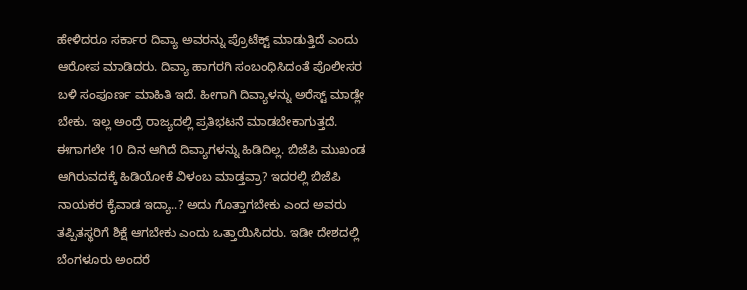ಹೇಳಿದರೂ ಸರ್ಕಾರ ದಿವ್ಯಾ ಅವರನ್ನು ಪ್ರೊಟೆಕ್ಟ್ ಮಾಡುತ್ತಿದೆ ಎಂದು ಆರೋಪ ಮಾಡಿದರು. ದಿವ್ಯಾ ಹಾಗರಗಿ ಸಂಬಂಧಿಸಿದಂತೆ ಪೊಲೀಸರ ಬಳಿ ಸಂಪೂರ್ಣ ಮಾಹಿತಿ ಇದೆ. ಹೀಗಾಗಿ ದಿವ್ಯಾಳನ್ನು ಅರೆಸ್ಟ್ ಮಾಡ್ಲೇ ಬೇಕು. ಇಲ್ಲ ಅಂದ್ರೆ ರಾಜ್ಯದಲ್ಲಿ ಪ್ರತಿಭಟನೆ ಮಾಡಬೇಕಾಗುತ್ತದೆ. ಈಗಾಗಲೇ 10 ದಿನ ಆಗಿದೆ ದಿವ್ಯಾಗಳನ್ನು ಹಿಡಿದಿಲ್ಲ. ಬಿಜೆಪಿ ಮುಖಂಡ ಆಗಿರುವದಕ್ಕೆ ಹಿಡಿಯೋಕೆ ವಿಳಂಬ ಮಾಡ್ತವ್ರಾ? ಇದರಲ್ಲಿ ಬಿಜೆಪಿ ನಾಯಕರ ಕೈವಾಡ ಇದ್ಯಾ..? ಅದು ಗೊತ್ತಾಗಬೇಕು ಎಂದ‌ ಅವರು ತಪ್ಪಿತಸ್ಥರಿಗೆ ಶಿಕ್ಷೆ ಆಗಬೇಕು ಎಂದು ಒತ್ತಾಯಿಸಿದರು. ಇಡೀ ದೇಶದಲ್ಲಿ ಬೆಂಗಳೂರು ಅಂದರೆ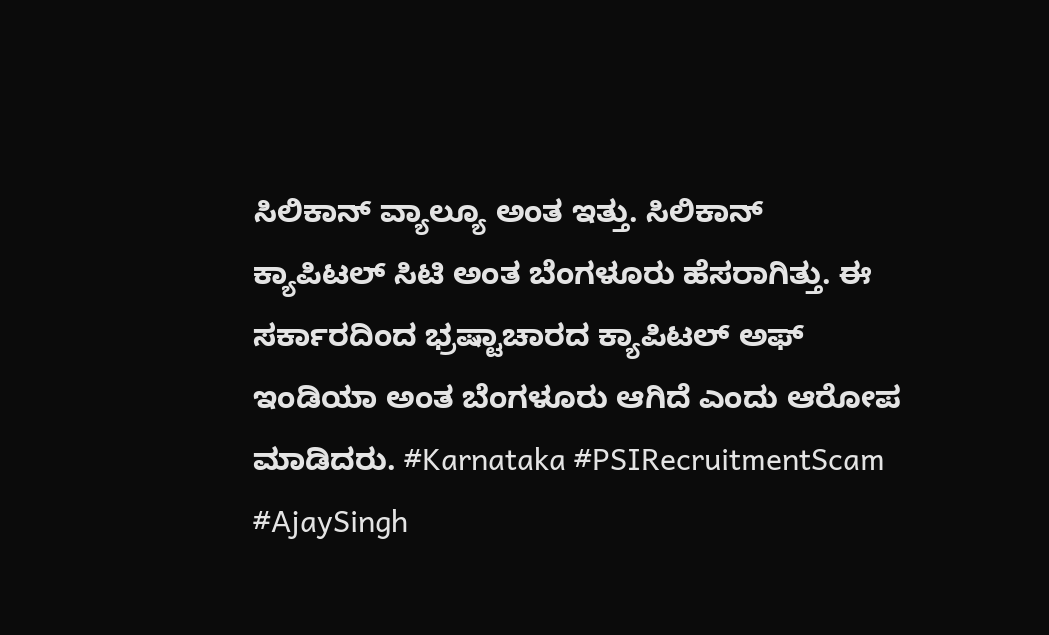ಸಿಲಿಕಾನ್ ವ್ಯಾಲ್ಯೂ ಅಂತ ಇತ್ತು. ಸಿಲಿಕಾನ್ ಕ್ಯಾಪಿಟಲ್ ಸಿಟಿ ಅಂತ ಬೆಂಗಳೂರು ಹೆಸರಾಗಿತ್ತು. ಈ ಸರ್ಕಾರದಿಂದ ಭ್ರಷ್ಟಾಚಾರದ ಕ್ಯಾಪಿಟಲ್ ಅಫ್ ಇಂಡಿಯಾ ಅಂತ ಬೆಂಗಳೂರು ಆಗಿದೆ ಎಂದು ಆರೋಪ ಮಾಡಿದರು. #Karnataka #PSIRecruitmentScam #AjaySingh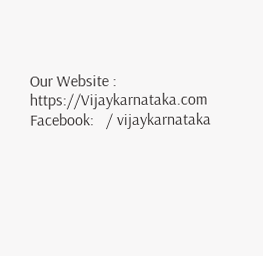Our Website : https://Vijaykarnataka.com Facebook:   / vijaykarnataka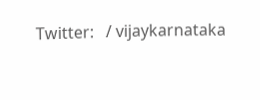Twitter:   / vijaykarnataka